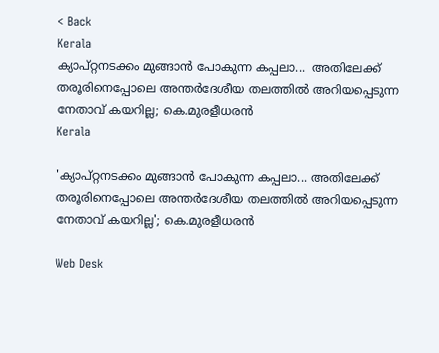< Back
Kerala
ക്യാപ്റ്റനടക്കം മുങ്ങാൻ പോകുന്ന കപ്പലാ...  അതിലേക്ക് തരൂരിനെപ്പോലെ അന്തർദേശീയ തലത്തിൽ അറിയപ്പെടുന്ന നേതാവ് കയറില്ല; കെ.മുരളീധരൻ
Kerala

'ക്യാപ്റ്റനടക്കം മുങ്ങാൻ പോകുന്ന കപ്പലാ... അതിലേക്ക് തരൂരിനെപ്പോലെ അന്തർദേശീയ തലത്തിൽ അറിയപ്പെടുന്ന നേതാവ് കയറില്ല'; കെ.മുരളീധരൻ

Web Desk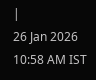|
26 Jan 2026 10:58 AM IST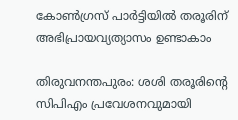കോൺഗ്രസ് പാർട്ടിയിൽ തരൂരിന് അഭിപ്രായവ്യത്യാസം ഉണ്ടാകാം

തിരുവനന്തപുരം: ശശി തരൂരിന്‍റെ സിപിഎം പ്രവേശനവുമായി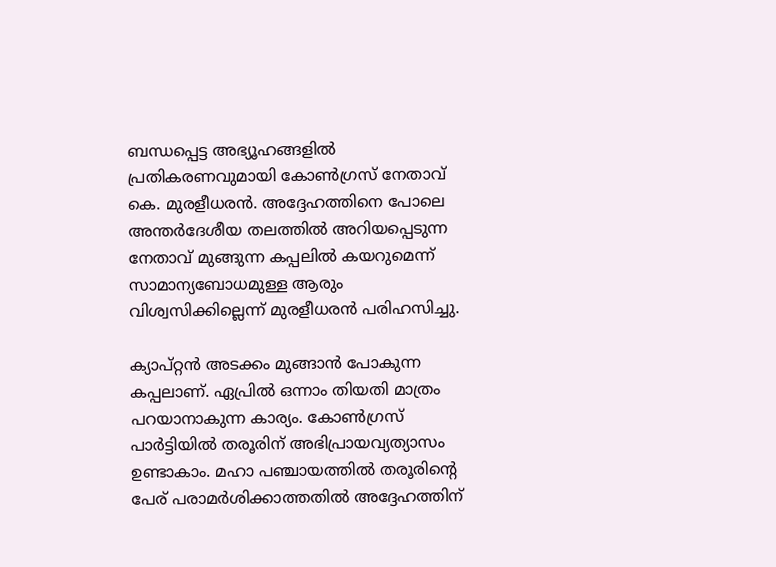ബന്ധപ്പെട്ട അഭ്യൂഹങ്ങളിൽ പ്രതികരണവുമായി കോൺഗ്രസ് നേതാവ് കെ. മുരളീധരൻ. അദ്ദേഹത്തിനെ പോലെ അന്തർദേശീയ തലത്തിൽ അറിയപ്പെടുന്ന നേതാവ് മുങ്ങുന്ന കപ്പലിൽ കയറുമെന്ന് സാമാന്യബോധമുള്ള ആരും വിശ്വസിക്കില്ലെന്ന് മുരളീധരൻ പരിഹസിച്ചു.

ക്യാപ്റ്റൻ അടക്കം മുങ്ങാൻ പോകുന്ന കപ്പലാണ്. ഏപ്രിൽ ഒന്നാം തിയതി മാത്രം പറയാനാകുന്ന കാര്യം. കോൺഗ്രസ് പാർട്ടിയിൽ തരൂരിന് അഭിപ്രായവ്യത്യാസം ഉണ്ടാകാം. മഹാ പഞ്ചായത്തിൽ തരൂരിന്‍റെ പേര് പരാമർശിക്കാത്തതിൽ അദ്ദേഹത്തിന്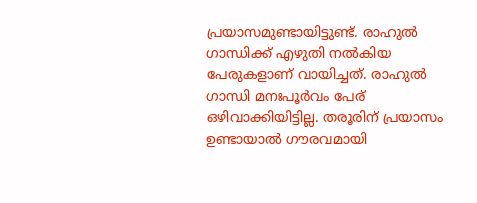പ്രയാസമുണ്ടായിട്ടുണ്ട്. രാഹുൽ ഗാന്ധിക്ക് എഴുതി നൽകിയ പേരുകളാണ് വായിച്ചത്. രാഹുൽ ഗാന്ധി മനഃപൂർവം പേര് ഒഴിവാക്കിയിട്ടില്ല. തരൂരിന് പ്രയാസം ഉണ്ടായാൽ ഗൗരവമായി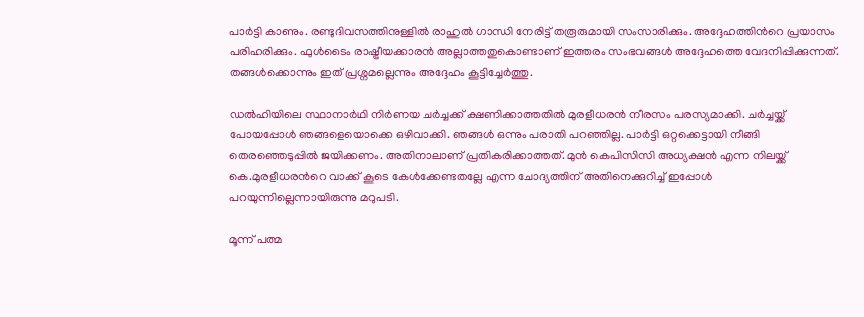പാർട്ടി കാണും. രണ്ടുദിവസത്തിനുള്ളിൽ രാഹുൽ ഗാന്ധി നേരിട്ട് തരൂരുമായി സംസാരിക്കും. അദ്ദേഹത്തിൻറെ പ്രയാസം പരിഹരിക്കും. ഫുൾടൈം രാഷ്ട്രീയക്കാരൻ അല്ലാത്തതുകൊണ്ടാണ് ഇത്തരം സംഭവങ്ങൾ അദ്ദേഹത്തെ വേദനിപ്പിക്കുന്നത്. തങ്ങൾക്കൊന്നും ഇത് പ്രശ്നമല്ലെന്നും അദ്ദേഹം കൂട്ടിച്ചേര്‍ത്തു.

ഡൽഹിയിലെ സ്ഥാനാർഥി നിർണയ ചർച്ചക്ക് ക്ഷണിക്കാത്തതിൽ മുരളീധരൻ നീരസം പരസ്യമാക്കി. ചർച്ചയ്ക്ക് പോയപ്പോൾ ഞങ്ങളെയൊക്കെ ഒഴിവാക്കി. ഞങ്ങൾ ഒന്നും പരാതി പറഞ്ഞില്ല. പാർട്ടി ഒറ്റക്കെട്ടായി നീങ്ങി തെരഞ്ഞെടുപ്പിൽ ജയിക്കണം. അതിനാലാണ് പ്രതികരിക്കാത്തത്. മുൻ കെപിസിസി അധ്യക്ഷൻ എന്ന നിലയ്ക്ക് കെ.മുരളീധരന്‍റെ വാക്ക് കൂടെ കേൾക്കേണ്ടതല്ലേ എന്ന ചോദ്യത്തിന് അതിനെക്കുറിച്ച് ഇപ്പോൾ പറയുന്നില്ലെന്നായിരുന്നു മറുപടി.

മൂന്ന് പത്മ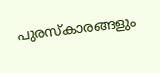പുരസ്കാരങ്ങളും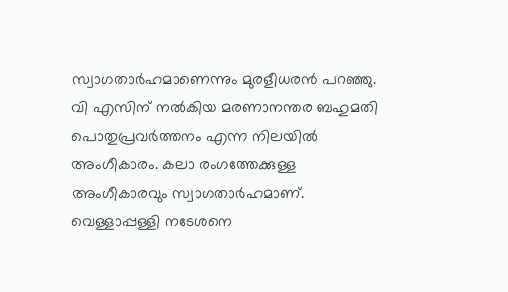സ്വാഗതാര്‍ഹമാണെന്നും മുരളീധരൻ പറഞ്ഞു. വി എസിന് നൽകിയ മരണാനന്തര ബഹുമതി പൊതുപ്രവർത്തനം എന്ന നിലയിൽ അംഗീകാരം. കലാ രംഗത്തേക്കുള്ള അംഗീകാരവും സ്വാഗതാർഹമാണ്. വെള്ളാപ്പള്ളി നടേശനെ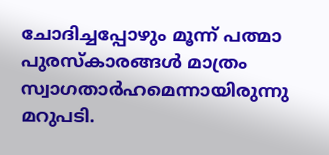ചോദിച്ചപ്പോഴും മൂന്ന് പത്മാ പുരസ്കാരങ്ങൾ മാത്രം സ്വാഗതാർഹമെന്നായിരുന്നു മറുപടി.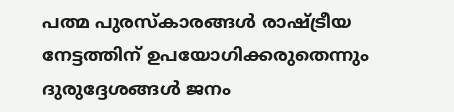പത്മ പുരസ്കാരങ്ങൾ രാഷ്ട്രീയ നേട്ടത്തിന് ഉപയോഗിക്കരുതെന്നും ദുരുദ്ദേശങ്ങൾ ജനം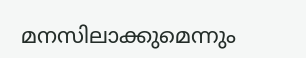മനസിലാക്കുമെന്നും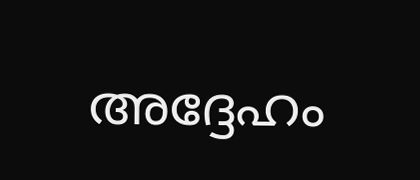അദ്ദേഹം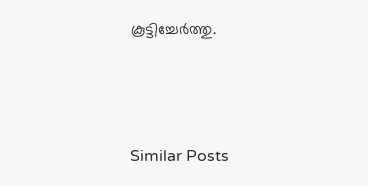കൂട്ടിച്ചേര്‍ത്തു.



Similar Posts